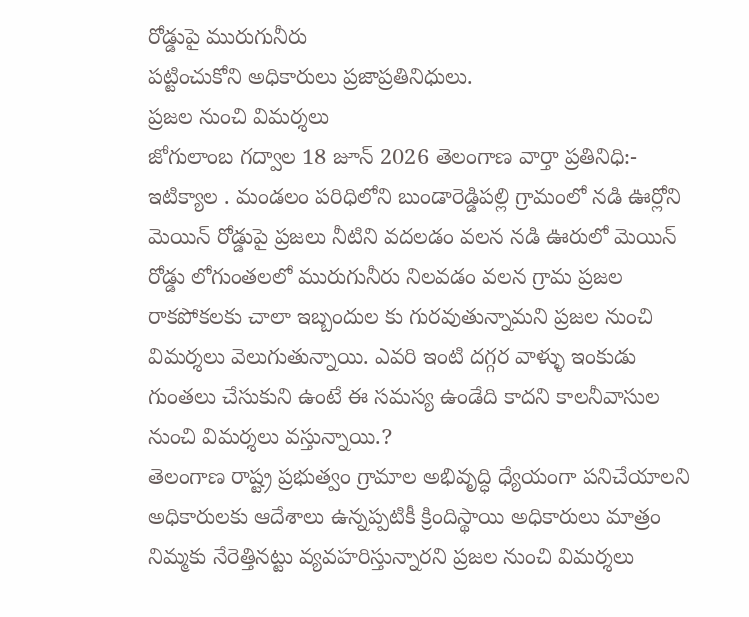రోడ్డుపై మురుగునీరు
పట్టించుకోని అధికారులు ప్రజాప్రతినిధులు.
ప్రజల నుంచి విమర్శలు
జోగులాంబ గద్వాల 18 జూన్ 2026 తెలంగాణ వార్తా ప్రతినిధి:- ఇటిక్యాల . మండలం పరిధిలోని బుండారెడ్డిపల్లి గ్రామంలో నడి ఊర్లోని మెయిన్ రోడ్డుపై ప్రజలు నీటిని వదలడం వలన నడి ఊరులో మెయిన్ రోడ్డు లోగుంతలలో మురుగునీరు నిలవడం వలన గ్రామ ప్రజల రాకపోకలకు చాలా ఇబ్బందుల కు గురవుతున్నామని ప్రజల నుంచి విమర్శలు వెలుగుతున్నాయి. ఎవరి ఇంటి దగ్గర వాళ్ళు ఇంకుడు గుంతలు చేసుకుని ఉంటే ఈ సమస్య ఉండేది కాదని కాలనీవాసుల నుంచి విమర్శలు వస్తున్నాయి.?
తెలంగాణ రాష్ట్ర ప్రభుత్వం గ్రామాల అభివృద్ధి ధ్యేయంగా పనిచేయాలని అధికారులకు ఆదేశాలు ఉన్నప్పటికీ క్రిందిస్థాయి అధికారులు మాత్రం నిమ్మకు నేరెత్తినట్టు వ్యవహరిస్తున్నారని ప్రజల నుంచి విమర్శలు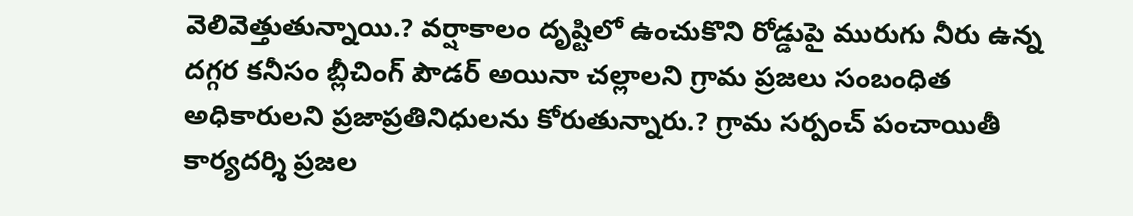వెలివెత్తుతున్నాయి.? వర్షాకాలం దృష్టిలో ఉంచుకొని రోడ్డుపై మురుగు నీరు ఉన్న దగ్గర కనీసం బ్లీచింగ్ పౌడర్ అయినా చల్లాలని గ్రామ ప్రజలు సంబంధిత అధికారులని ప్రజాప్రతినిధులను కోరుతున్నారు.? గ్రామ సర్పంచ్ పంచాయితీ కార్యదర్శి ప్రజల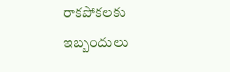రాకపోకలకు ఇబ్బందులు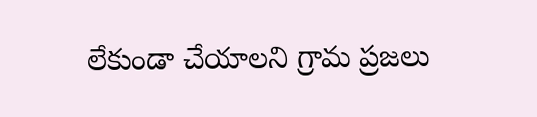లేకుండా చేయాలని గ్రామ ప్రజలు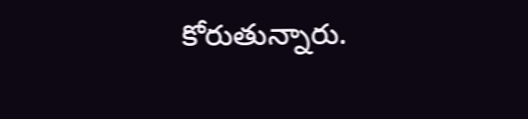కోరుతున్నారు.